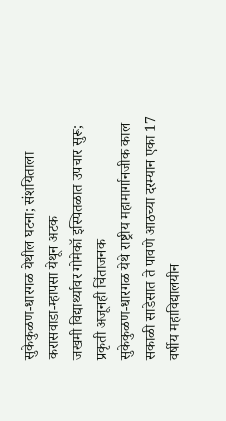सुकेकुळण-धारगळ येथील घटना; संशयिताला करासवाडा-म्हापसा येथून अटक
जखमी विद्यार्थ्यावर गोमेकॉ इस्पितळात उपचार सुरू; प्रकृती अजूनही चिंताजनक
सुकेकुळण-धारगळ येथे राष्ट्रीय महामार्गानजीक काल सकाळी साडेसात ते पावणे आठच्या दरम्यान एका 17 वर्षीय महाविद्यालयीन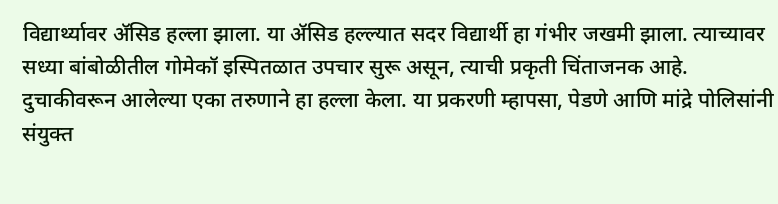विद्यार्थ्यावर ॲसिड हल्ला झाला. या ॲसिड हल्ल्यात सदर विद्यार्थी हा गंभीर जखमी झाला. त्याच्यावर सध्या बांबोळीतील गोमेकॉ इस्पितळात उपचार सुरू असून, त्याची प्रकृती चिंताजनक आहे. दुचाकीवरून आलेल्या एका तरुणाने हा हल्ला केला. या प्रकरणी म्हापसा, पेडणे आणि मांद्रे पोलिसांनी संयुक्त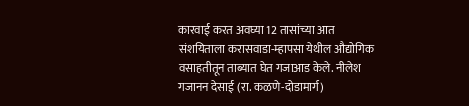कारवाई करत अवघ्या 12 तासांच्या आत संशयिताला करासवाडा-म्हापसा येथील औद्योगिक वसाहतीतून ताब्यात घेत गजाआड केले. नीलेश गजानन देसाई (रा. कळणे-दोडामार्ग)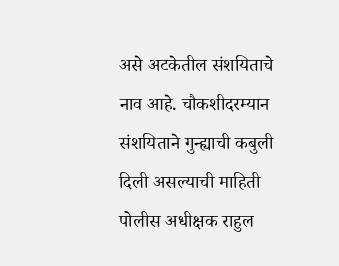असे अटकेतील संशयिताचे नाव आहे. चौकशीदरम्यान संशयिताने गुन्ह्याची कबुली दिली असल्याची माहिती पोलीस अधीक्षक राहुल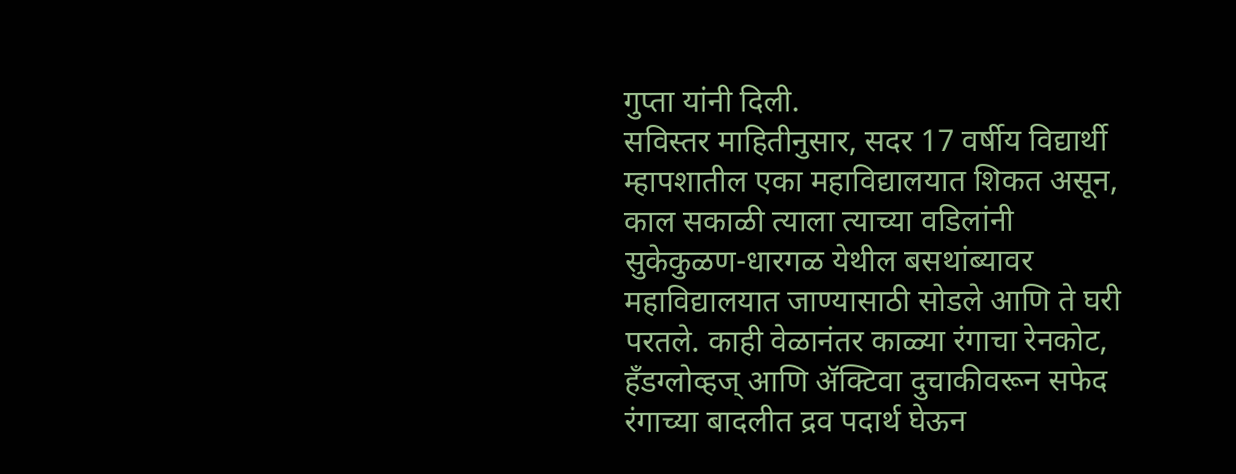गुप्ता यांनी दिली.
सविस्तर माहितीनुसार, सदर 17 वर्षीय विद्यार्थी म्हापशातील एका महाविद्यालयात शिकत असून, काल सकाळी त्याला त्याच्या वडिलांनी सुकेकुळण-धारगळ येथील बसथांब्यावर महाविद्यालयात जाण्यासाठी सोडले आणि ते घरी परतले. काही वेळानंतर काळ्या रंगाचा रेनकोट, हँडग्लोव्हज् आणि ॲक्टिवा दुचाकीवरून सफेद रंगाच्या बादलीत द्रव पदार्थ घेऊन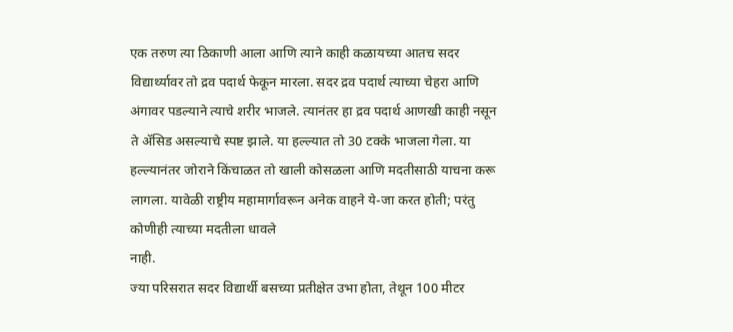एक तरुण त्या ठिकाणी आला आणि त्याने काही कळायच्या आतच सदर विद्यार्थ्यावर तो द्रव पदार्थ फेकून मारला. सदर द्रव पदार्थ त्याच्या चेहरा आणि अंगावर पडल्याने त्याचे शरीर भाजले. त्यानंतर हा द्रव पदार्थ आणखी काही नसून ते ॲसिड असल्याचे स्पष्ट झाले. या हल्ल्यात तो 30 टक्के भाजला गेला. या हल्ल्यानंतर जोराने किंचाळत तो खाली कोसळला आणि मदतीसाठी याचना करू लागला. यावेळी राष्ट्रीय महामार्गावरून अनेक वाहने ये-जा करत होती; परंतु कोणीही त्याच्या मदतीला धावले
नाही.
ज्या परिसरात सदर विद्यार्थी बसच्या प्रतीक्षेत उभा होता, तेथून 100 मीटर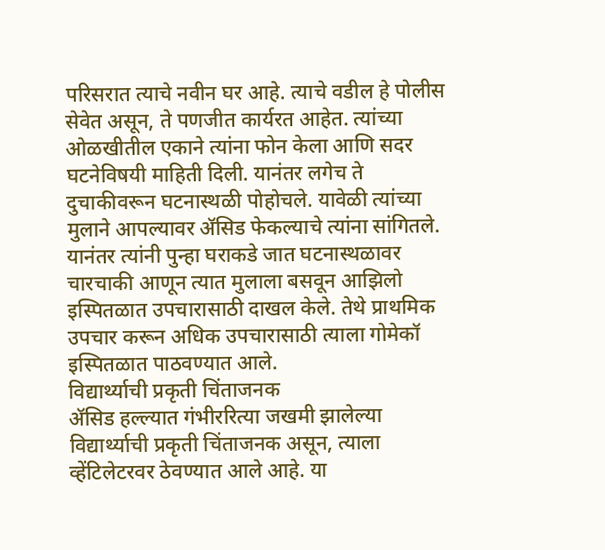परिसरात त्याचे नवीन घर आहे. त्याचे वडील हे पोलीस सेवेत असून, ते पणजीत कार्यरत आहेत. त्यांच्या ओळखीतील एकाने त्यांना फोन केला आणि सदर घटनेविषयी माहिती दिली. यानंतर लगेच ते दुचाकीवरून घटनास्थळी पोहोचले. यावेळी त्यांच्या मुलाने आपल्यावर ॲसिड फेकल्याचे त्यांना सांगितले. यानंतर त्यांनी पुन्हा घराकडे जात घटनास्थळावर चारचाकी आणून त्यात मुलाला बसवून आझिलो इस्पितळात उपचारासाठी दाखल केले. तेथे प्राथमिक उपचार करून अधिक उपचारासाठी त्याला गोमेकॉ इस्पितळात पाठवण्यात आले.
विद्यार्थ्याची प्रकृती चिंताजनक
ॲसिड हल्ल्यात गंभीररित्या जखमी झालेल्या विद्यार्थ्याची प्रकृती चिंताजनक असून, त्याला व्हेंटिलेटरवर ठेवण्यात आले आहे. या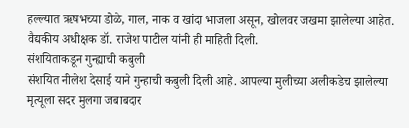हल्ल्यात ऋषभच्या डोळे, गाल, नाक व खांदा भाजला असून, खोलवर जखमा झालेल्या आहेत. वैद्यकीय अधीक्षक डॉ. राजेश पाटील यांनी ही माहिती दिली.
संशयिताकडून गुन्ह्याची कबुली
संशयित नीलेश देसाई याने गुन्हाची कबुली दिली आहे. आपल्या मुलीच्या अलीकडेच झालेल्या मृत्यूला सदर मुलगा जबाबदार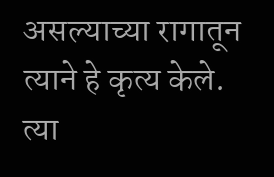असल्याच्या रागातून त्याने हे कृत्य केले. त्या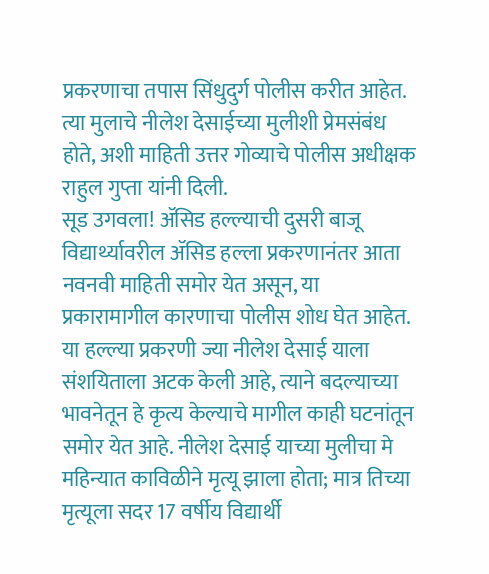प्रकरणाचा तपास सिंधुदुर्ग पोलीस करीत आहेत. त्या मुलाचे नीलेश देसाईच्या मुलीशी प्रेमसंबंध होते, अशी माहिती उत्तर गोव्याचे पोलीस अधीक्षक राहुल गुप्ता यांनी दिली.
सूड उगवला! ॲसिड हल्ल्याची दुसरी बाजू
विद्यार्थ्यावरील ॲसिड हल्ला प्रकरणानंतर आता नवनवी माहिती समोर येत असून, या प्रकारामागील कारणाचा पोलीस शोध घेत आहेत. या हल्ल्या प्रकरणी ज्या नीलेश देसाई याला संशयिताला अटक केली आहे, त्याने बदल्याच्या भावनेतून हे कृत्य केल्याचे मागील काही घटनांतून समोर येत आहे. नीलेश देसाई याच्या मुलीचा मे महिन्यात काविळीने मृत्यू झाला होता; मात्र तिच्या मृत्यूला सदर 17 वर्षीय विद्यार्थी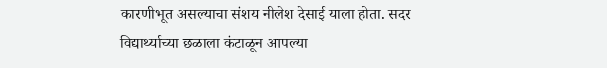कारणीभूत असल्याचा संशय नीलेश देसाई याला होता. सदर विद्यार्थ्याच्या छळाला कंटाळून आपल्या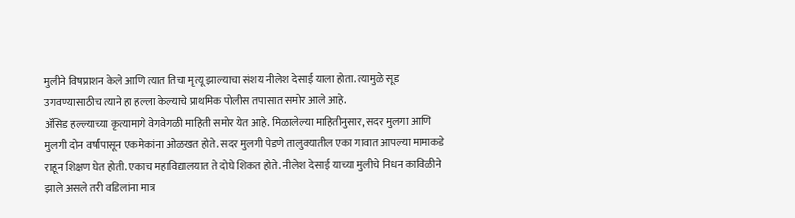मुलीने विषप्राशन केले आणि त्यात तिचा मृत्यू झाल्याचा संशय नीलेश देसाई याला होता. त्यामुळे सूड उगवण्यासाठीच त्याने हा हल्ला केल्याचे प्राथमिक पोलीस तपासात समोर आले आहे.
ॲसिड हल्ल्याच्या कृत्यामागे वेगवेगळी माहिती समोर येत आहे. मिळालेल्या माहितीनुसार, सदर मुलगा आणि मुलगी दोन वर्षांपासून एकमेकांना ओळखत होते. सदर मुलगी पेडणे तालुक्यातील एका गावात आपल्या मामाकडे राहून शिक्षण घेत होती. एकाच महाविद्यालयात ते दोघे शिकत होते. नीलेश देसाई याच्या मुलीचे निधन काविळीने झाले असले तरी वडिलांना मात्र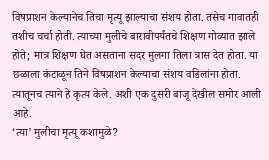विषप्राशन केल्यानेच तिचा मृत्यू झाल्याचा संशय होता. तसेच गावातही तशीच चर्चा होती. त्याच्या मुलीचे बारावीपर्यंतचे शिक्षण गोव्यात झाले होते; मात्र शिक्षण घेत असताना सदर मुलगा तिला त्रास देत होता. या छळाला कंटाळून तिने विषप्राशन केल्याचा संशय वडिलांना होता. त्यातूनच त्याने हे कृत्य केले. अशी एक दुसरी बाजू देखील समोर आली आहे.
‘त्या’ मुलीचा मृत्यू कशामुळे?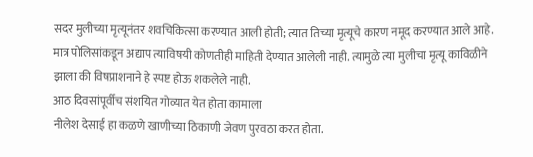सदर मुलीच्या मृत्यूनंतर शवचिकित्सा करण्यात आली होती; त्यात तिच्या मृत्यूचे कारण नमूद करण्यात आले आहे. मात्र पोलिसांकडून अद्याप त्याविषयी कोणतीही माहिती देण्यात आलेली नाही. त्यामुळे त्या मुलीचा मृत्यू काविळीने झाला की विषप्राशनाने हे स्पष्ट होऊ शकलेले नाही.
आठ दिवसांपूर्वीच संशयित गोव्यात येत होता कामाला
नीलेश देसाई हा कळणे खाणीच्या ठिकाणी जेवण पुरवठा करत होता.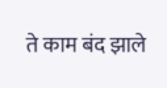ते काम बंद झाले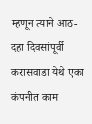म्हणून त्याने आठ-दहा दिवसांपूर्वी करासवाडा येथे एका कंपनीत काम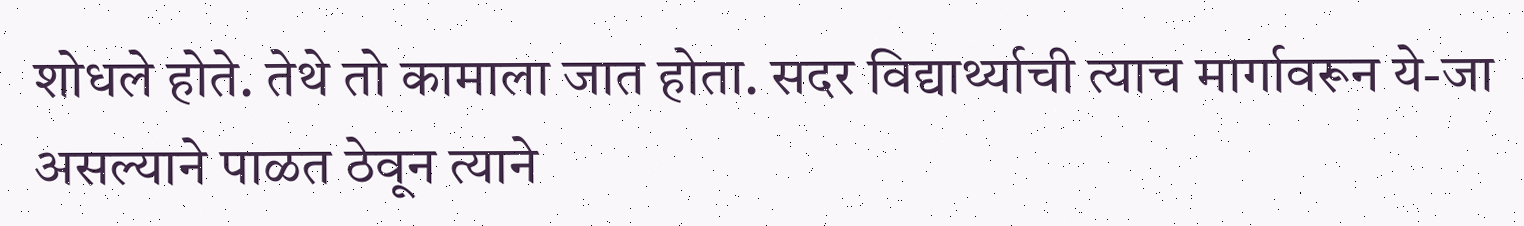शोधले होते. तेथे तो कामाला जात होता. सदर विद्यार्थ्याची त्याच मार्गावरून ये-जा असल्याने पाळत ठेवून त्याने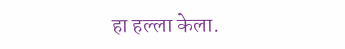हा हल्ला केला.